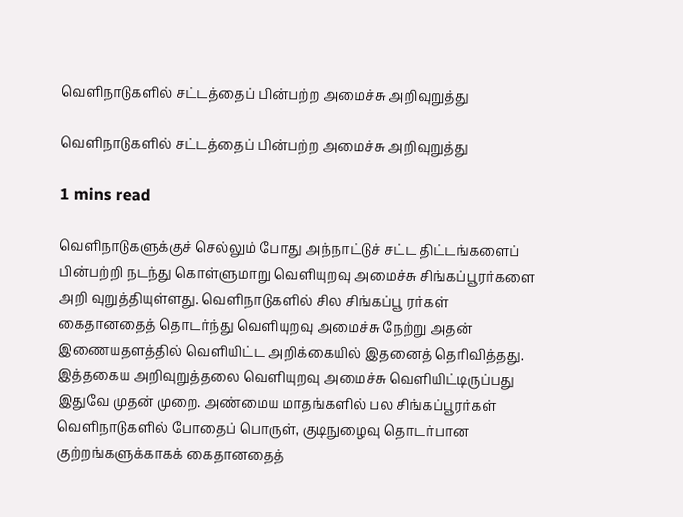வெளிநாடுகளில் சட்டத்தைப் பின்பற்ற அமைச்சு அறிவுறுத்து

வெளிநாடுகளில் சட்டத்தைப் பின்பற்ற அமைச்சு அறிவுறுத்து

1 mins read

வெளிநாடுகளுக்குச் செல்லும் போது அந்நாட்டுச் சட்ட திட்டங்களைப் பின்பற்றி நடந்து கொள்ளுமாறு வெளியுறவு அமைச்சு சிங்கப்பூரர்களை அறி வுறுத்தியுள்ளது. வெளிநாடுகளில் சில சிங்கப்பூ ரர்கள் கைதானதைத் தொடர்ந்து வெளியுறவு அமைச்சு நேற்று அதன் இணையதளத்தில் வெளியிட்ட அறிக்கையில் இதனைத் தெரிவித்தது. இத்தகைய அறிவுறுத்தலை வெளியுறவு அமைச்சு வெளியிட்டிருப்பது இதுவே முதன் முறை. அண்மைய மாதங்களில் பல சிங்கப்பூரர்கள் வெளிநாடுகளில் போதைப் பொருள், குடிநுழைவு தொடர்பான குற்றங்களுக்காகக் கைதானதைத்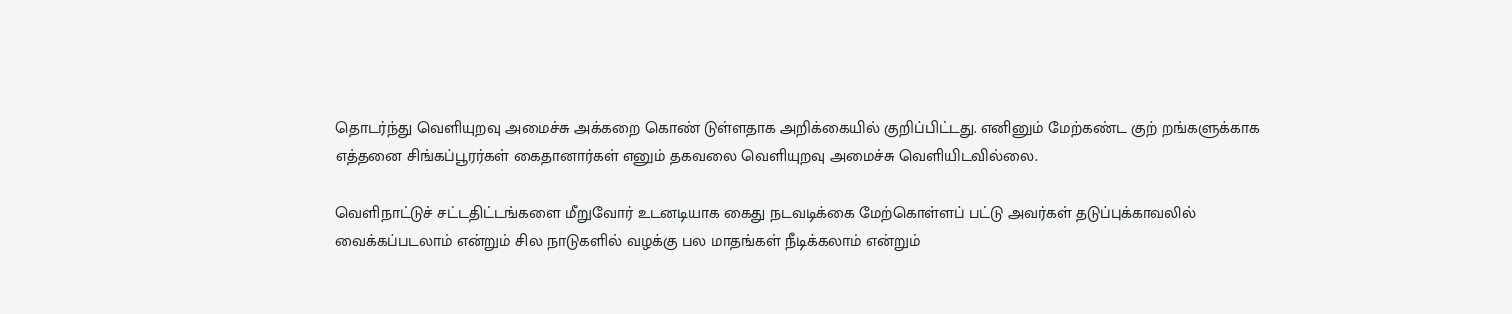தொடர்ந்து வெளியுறவு அமைச்சு அக்கறை கொண் டுள்ளதாக அறிக்கையில் குறிப்பிட்டது. எனினும் மேற்கண்ட குற் றங்களுக்காக எத்தனை சிங்கப்பூரர்கள் கைதானார்கள் எனும் தகவலை வெளியுறவு அமைச்சு வெளியிடவில்லை.

வெளிநாட்டுச் சட்டதிட்டங்களை மீறுவோர் உடனடியாக கைது நடவடிக்கை மேற்கொள்ளப் பட்டு அவர்கள் தடுப்புக்காவலில் வைக்கப்படலாம் என்றும் சில நாடுகளில் வழக்கு பல மாதங்கள் நீடிக்கலாம் என்றும்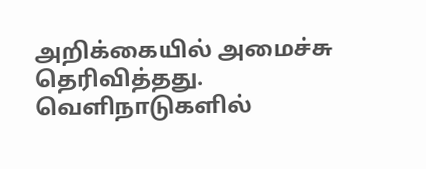அறிக்கையில் அமைச்சு தெரிவித்தது. வெளிநாடுகளில்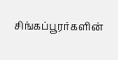சிங்கப்பூரர்களின்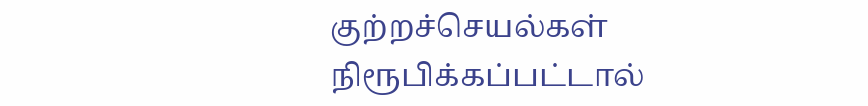குற்றச்செயல்கள் நிரூபிக்கப்பட்டால்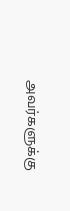அவர்களுக்கு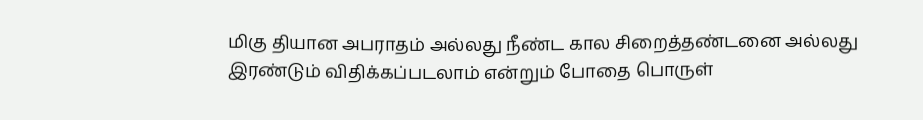மிகு தியான அபராதம் அல்லது நீண்ட கால சிறைத்தண்டனை அல்லது இரண்டும் விதிக்கப்படலாம் என்றும் போதை பொருள்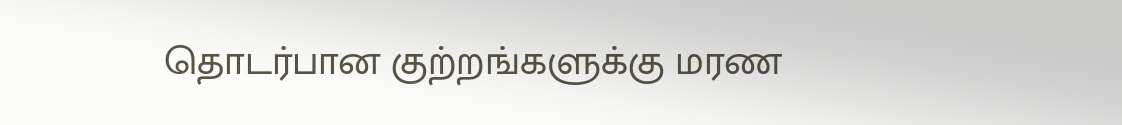தொடர்பான குற்றங்களுக்கு மரண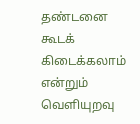தண்டனை கூடக் கிடைக்கலாம் என்றும் வெளியுறவு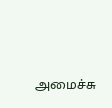அமைச்சு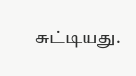சுட்டியது.